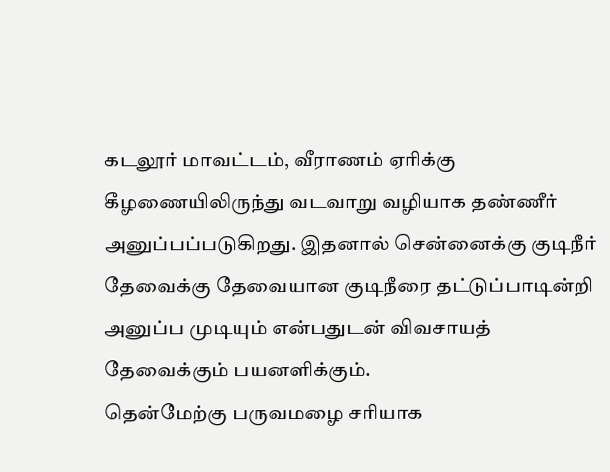கடலூர் மாவட்டம், வீராணம் ஏரிக்கு கீழணையிலிருந்து வடவாறு வழியாக தண்ணீர் அனுப்பப்படுகிறது. இதனால் சென்னைக்கு குடிநீர் தேவைக்கு தேவையான குடிநீரை தட்டுப்பாடின்றி அனுப்ப முடியும் என்பதுடன் விவசாயத் தேவைக்கும் பயனளிக்கும்.
தென்மேற்கு பருவமழை சரியாக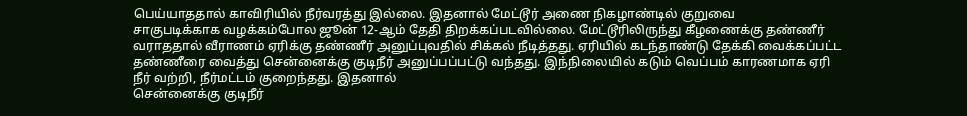பெய்யாததால் காவிரியில் நீர்வரத்து இல்லை. இதனால் மேட்டூர் அணை நிகழாண்டில் குறுவை
சாகுபடிக்காக வழக்கம்போல ஜூன் 12-ஆம் தேதி திறக்கப்படவில்லை. மேட்டூரிலிருந்து கீழணைக்கு தண்ணீர் வராததால் வீராணம் ஏரிக்கு தண்ணீர் அனுப்புவதில் சிக்கல் நீடித்தது. ஏரியில் கடந்தாண்டு தேக்கி வைக்கப்பட்ட தண்ணீரை வைத்து சென்னைக்கு குடிநீர் அனுப்பப்பட்டு வந்தது. இந்நிலையில் கடும் வெப்பம் காரணமாக ஏரி
நீர் வற்றி, நீர்மட்டம் குறைந்தது. இதனால்
சென்னைக்கு குடிநீர்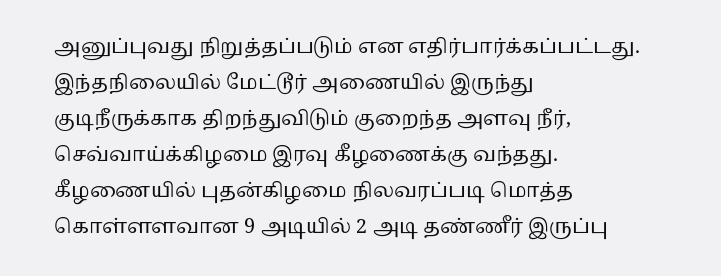அனுப்புவது நிறுத்தப்படும் என எதிர்பார்க்கப்பட்டது. இந்தநிலையில் மேட்டூர் அணையில் இருந்து குடிநீருக்காக திறந்துவிடும் குறைந்த அளவு நீர், செவ்வாய்க்கிழமை இரவு கீழணைக்கு வந்தது. கீழணையில் புதன்கிழமை நிலவரப்படி மொத்த கொள்ளளவான 9 அடியில் 2 அடி தண்ணீர் இருப்பு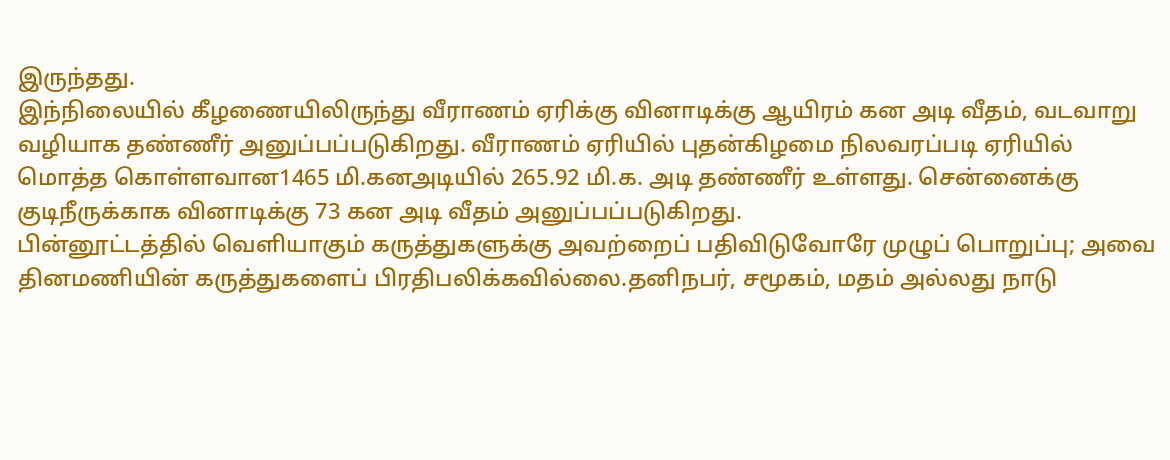இருந்தது.
இந்நிலையில் கீழணையிலிருந்து வீராணம் ஏரிக்கு வினாடிக்கு ஆயிரம் கன அடி வீதம், வடவாறு வழியாக தண்ணீர் அனுப்பப்படுகிறது. வீராணம் ஏரியில் புதன்கிழமை நிலவரப்படி ஏரியில்
மொத்த கொள்ளவான1465 மி.கனஅடியில் 265.92 மி.க. அடி தண்ணீர் உள்ளது. சென்னைக்கு குடிநீருக்காக வினாடிக்கு 73 கன அடி வீதம் அனுப்பப்படுகிறது.
பின்னூட்டத்தில் வெளியாகும் கருத்துகளுக்கு அவற்றைப் பதிவிடுவோரே முழுப் பொறுப்பு; அவை தினமணியின் கருத்துகளைப் பிரதிபலிக்கவில்லை.தனிநபர், சமூகம், மதம் அல்லது நாடு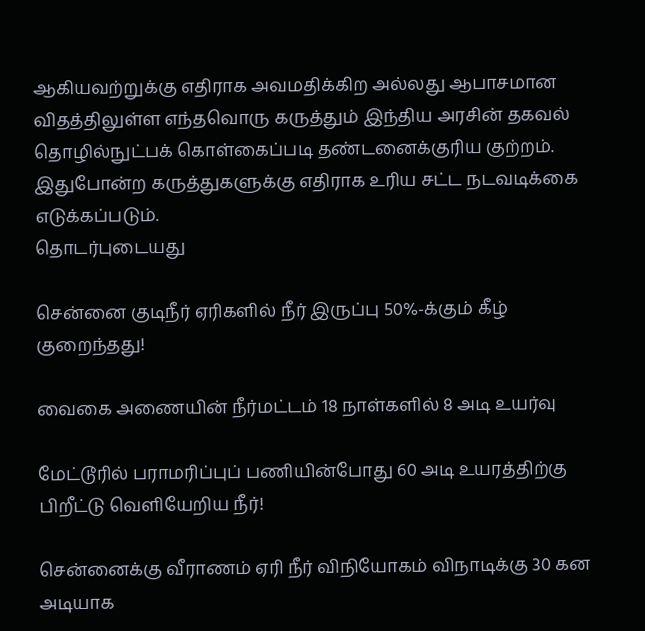ஆகியவற்றுக்கு எதிராக அவமதிக்கிற அல்லது ஆபாசமான விதத்திலுள்ள எந்தவொரு கருத்தும் இந்திய அரசின் தகவல் தொழில்நுட்பக் கொள்கைப்படி தண்டனைக்குரிய குற்றம். இதுபோன்ற கருத்துகளுக்கு எதிராக உரிய சட்ட நடவடிக்கை எடுக்கப்படும்.
தொடர்புடையது

சென்னை குடிநீர் ஏரிகளில் நீர் இருப்பு 50%-க்கும் கீழ் குறைந்தது!

வைகை அணையின் நீர்மட்டம் 18 நாள்களில் 8 அடி உயர்வு

மேட்டூரில் பராமரிப்புப் பணியின்போது 60 அடி உயரத்திற்கு பிறீட்டு வெளியேறிய நீர்!

சென்னைக்கு வீராணம் ஏரி நீர் விநியோகம் விநாடிக்கு 30 கன அடியாக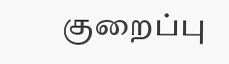குறைப்பு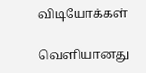விடியோக்கள்

வெளியானது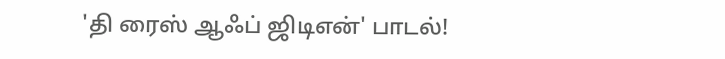'தி ரைஸ் ஆஃப் ஜிடிஎன்' பாடல்!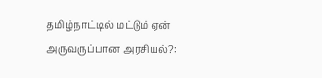தமிழ்நாட்டில் மட்டும் ஏன் அருவருப்பான அரசியல்?: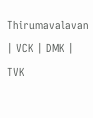Thirumavalavan | VCK | DMK | TVK